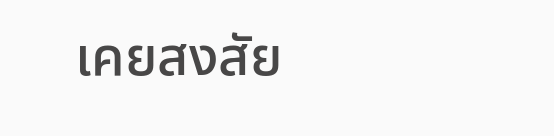เคยสงสัย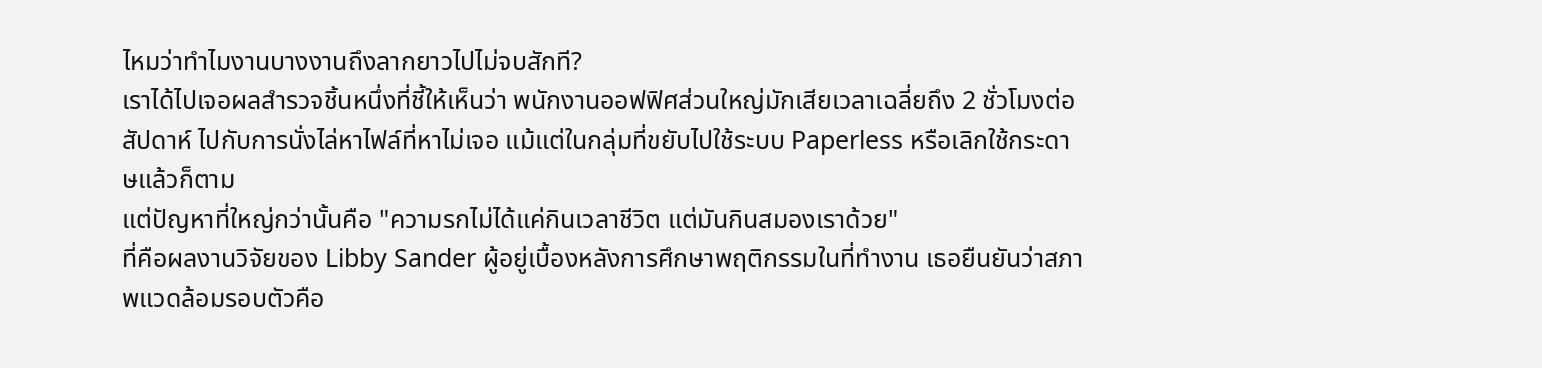ไหมว่าทำไมงานบางงานถึงลากยาวไปไม่จบสักที?
เราได้ไปเจอผลสำรวจชิ้นหนึ่งที่ชี้ให้เห็นว่า พนักงานออฟฟิศส่วนใหญ่มักเสียเวลาเฉลี่ยถึง 2 ชั่วโมงต่อสัปดาห์ ไปกับการนั่งไล่หาไฟล์ที่หาไม่เจอ แม้แต่ในกลุ่มที่ขยับไปใช้ระบบ Paperless หรือเลิกใช้กระดาษแล้วก็ตาม
แต่ปัญหาที่ใหญ่กว่านั้นคือ "ความรกไม่ได้แค่กินเวลาชีวิต แต่มันกินสมองเราด้วย"
ที่คือผลงานวิจัยของ Libby Sander ผู้อยู่เบื้องหลังการศึกษาพฤติกรรมในที่ทำงาน เธอยืนยันว่าสภาพแวดล้อมรอบตัวคือ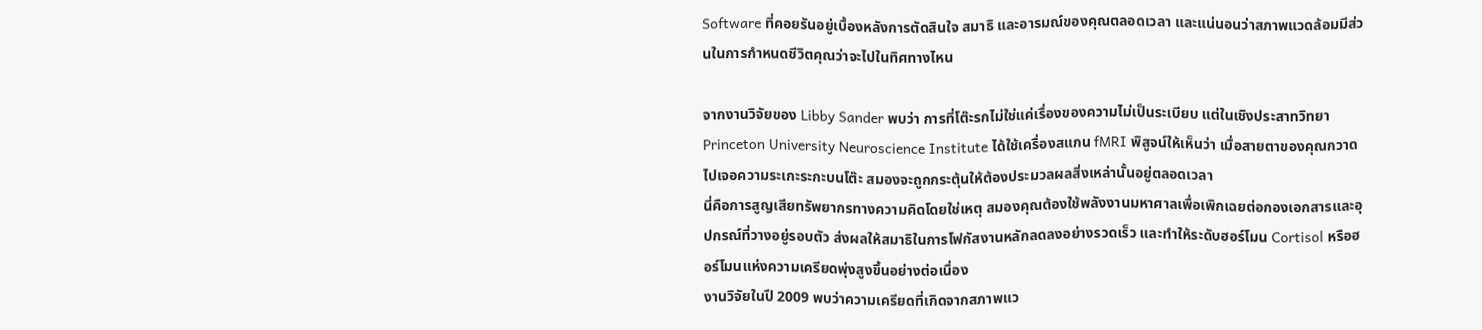Software ที่คอยรันอยู่เบื้องหลังการตัดสินใจ สมาธิ และอารมณ์ของคุณตลอดเวลา และแน่นอนว่าสภาพแวดล้อมมีส่วนในการกำหนดชีวิตคุณว่าจะไปในทิศทางไหน

จากงานวิจัยของ Libby Sander พบว่า การที่โต๊ะรกไม่ใช่แค่เรื่องของความไม่เป็นระเบียบ แต่ในเชิงประสาทวิทยา Princeton University Neuroscience Institute ได้ใช้เครื่องสแกน fMRI พิสูจน์ให้เห็นว่า เมื่อสายตาของคุณกวาดไปเจอความระเกะระกะบนโต๊ะ สมองจะถูกกระตุ้นให้ต้องประมวลผลสิ่งเหล่านั้นอยู่ตลอดเวลา
นี่คือการสูญเสียทรัพยากรทางความคิดโดยใช่เหตุ สมองคุณต้องใช้พลังงานมหาศาลเพื่อเพิกเฉยต่อกองเอกสารและอุปกรณ์ที่วางอยู่รอบตัว ส่งผลให้สมาธิในการโฟกัสงานหลักลดลงอย่างรวดเร็ว และทำให้ระดับฮอร์โมน Cortisol หรือฮอร์โมนแห่งความเครียดพุ่งสูงขึ้นอย่างต่อเนื่อง
งานวิจัยในปี 2009 พบว่าความเครียดที่เกิดจากสภาพแว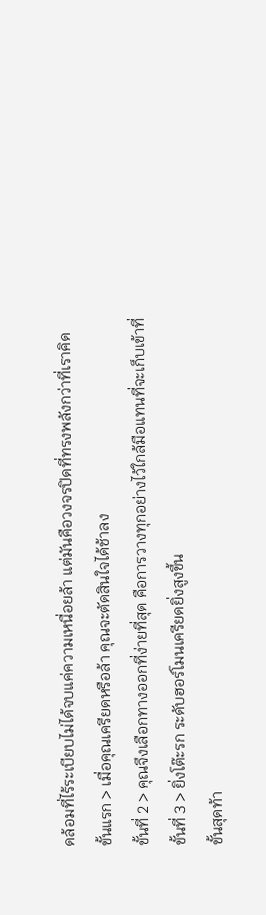ดล้อมที่ไร้ระเบียบไม่ได้จบแค่ความเหนื่อยล้า แต่มันคือวงจรปิดที่ทรงพลังกว่าที่เราคิด
ขั้นแรก > เมื่อคุณเครียดหรือล้า คุณจะตัดสินใจได้ช้าลง
ขั้นที่ 2 > คุณจึงเลือกทางออกที่ง่ายที่สุด คือการวางทุกอย่างไว้ใกล้มือแทนที่จะเก็บเข้าที่
ขั้นที่ 3 > ยิ่งโต๊ะรก ระดับฮอร์โมนเครียดยิ่งสูงขึ้น
ขั้นสุดท้า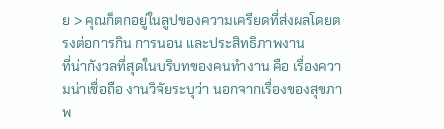ย > คุณก็ตกอยู่ในลูปของความเครียดที่ส่งผลโดยตรงต่อการกิน การนอน และประสิทธิภาพงาน
ที่น่ากังวลที่สุดในบริบทของคนทำงาน คือ เรื่องความน่าเชื่อถือ งานวิจัยระบุว่า นอกจากเรื่องของสุขภาพ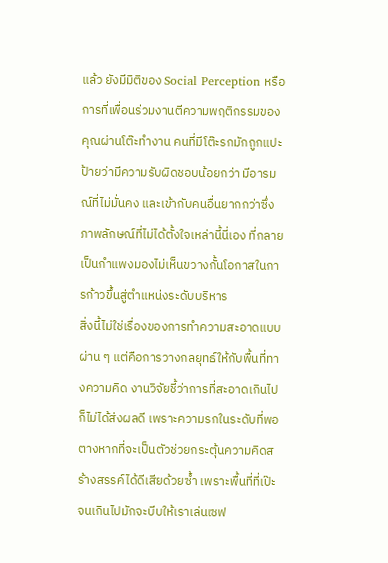แล้ว ยังมีมิติของ Social Perception หรือการที่เพื่อนร่วมงานตีความพฤติกรรมของคุณผ่านโต๊ะทำงาน คนที่มีโต๊ะรกมักถูกแปะป้ายว่ามีความรับผิดชอบน้อยกว่า มีอารมณ์ที่ไม่มั่นคง และเข้ากับคนอื่นยากกว่าซึ่งภาพลักษณ์ที่ไม่ได้ตั้งใจเหล่านี้นี่เอง ที่กลายเป็นกำแพงมองไม่เห็นขวางกั้นโอกาสในการก้าวขึ้นสู่ตำแหน่งระดับบริหาร
สิ่งนี้ไม่ใช่เรื่องของการทำความสะอาดแบบผ่าน ๆ แต่คือการวางกลยุทธ์ให้กับพื้นที่ทางความคิด งานวิจัยชี้ว่าการที่สะอาดเกินไปก็ไม่ได้ส่งผลดี เพราะความรกในระดับที่พอตางหากที่จะเป็นตัวช่วยกระตุ้นความคิดสร้างสรรค์ได้ดีเสียด้วยซ้ำ เพราะพื้นที่ที่เป๊ะจนเกินไปมักจะบีบให้เราเล่นเซฟ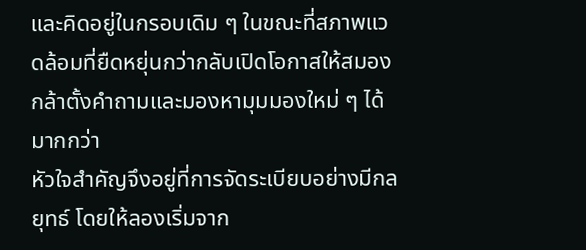และคิดอยู่ในกรอบเดิม ๆ ในขณะที่สภาพแวดล้อมที่ยืดหยุ่นกว่ากลับเปิดโอกาสให้สมองกล้าตั้งคำถามและมองหามุมมองใหม่ ๆ ได้มากกว่า
หัวใจสำคัญจึงอยู่ที่การจัดระเบียบอย่างมีกลยุทธ์ โดยให้ลองเริ่มจาก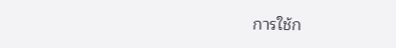การใช้ก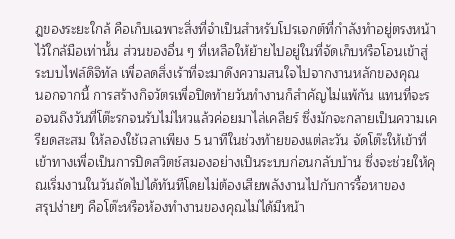ฎของระยะใกล้ คือเก็บเฉพาะสิ่งที่จำเป็นสำหรับโปรเจกต์ที่กำลังทำอยู่ตรงหน้าไว้ใกล้มือเท่านั้น ส่วนของอื่น ๆ ที่เหลือให้ย้ายไปอยู่ในที่จัดเก็บหรือโอนเข้าสู่ระบบไฟล์ดิจิทัล เพื่อลดสิ่งเร้าที่จะมาดึงความสนใจไปจากงานหลักของคุณ
นอกจากนี้ การสร้างกิจวัตรเพื่อปิดท้ายวันทำงานก็สำคัญไม่แพ้กัน แทนที่จะรอจนถึงวันที่โต๊ะรกจนรับไม่ไหวแล้วค่อยมาไล่เคลียร์ ซึ่งมักจะกลายเป็นความเครียดสะสม ให้ลองใช้เวลาเพียง 5 นาทีในช่วงท้ายของแต่ละวัน จัดโต๊ะให้เข้าที่เข้าทางเพื่อเป็นการปิดสวิตช์สมองอย่างเป็นระบบก่อนกลับบ้าน ซึ่งจะช่วยให้คุณเริ่มงานในวันถัดไปได้ทันทีโดยไม่ต้องเสียพลังงานไปกับการรื้อหาของ
สรุปง่ายๆ คือโต๊ะหรือห้องทำงานของคุณไม่ได้มีหน้า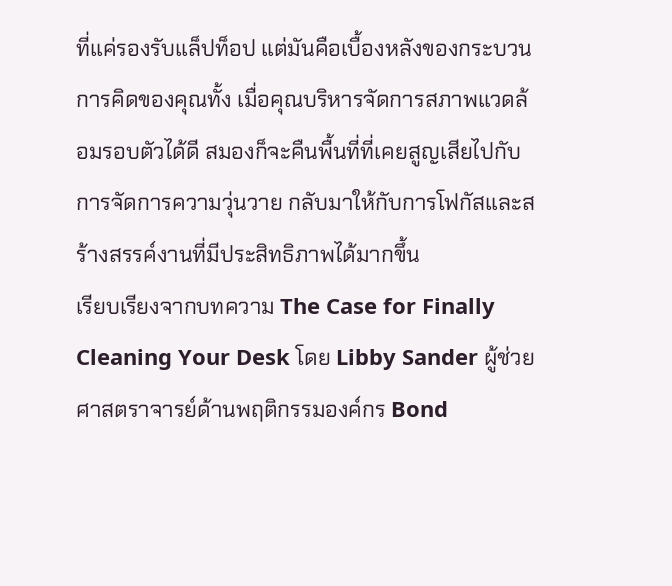ที่แค่รองรับแล็ปท็อป แต่มันคือเบื้องหลังของกระบวนการคิดของคุณทั้ง เมื่อคุณบริหารจัดการสภาพแวดล้อมรอบตัวได้ดี สมองก็จะคืนพื้นที่ที่เคยสูญเสียไปกับการจัดการความวุ่นวาย กลับมาให้กับการโฟกัสและสร้างสรรค์งานที่มีประสิทธิภาพได้มากขึ้น
เรียบเรียงจากบทความ The Case for Finally Cleaning Your Desk โดย Libby Sander ผู้ช่วยศาสตราจารย์ด้านพฤติกรรมองค์กร Bond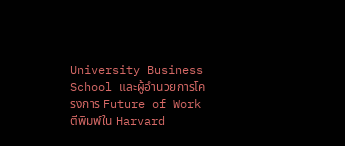University Business School และผู้อำนวยการโครงการ Future of Work ตีพิมพ์ใน Harvard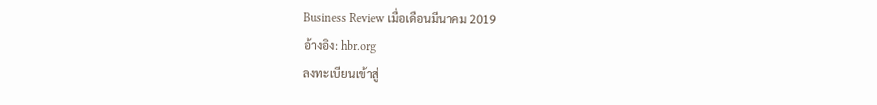Business Review เมื่อเดือนมีนาคม 2019
อ้างอิง: hbr.org
ลงทะเบียนเข้าสู่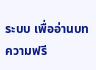ระบบ เพื่ออ่านบทความฟรี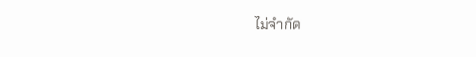ไม่จำกัด